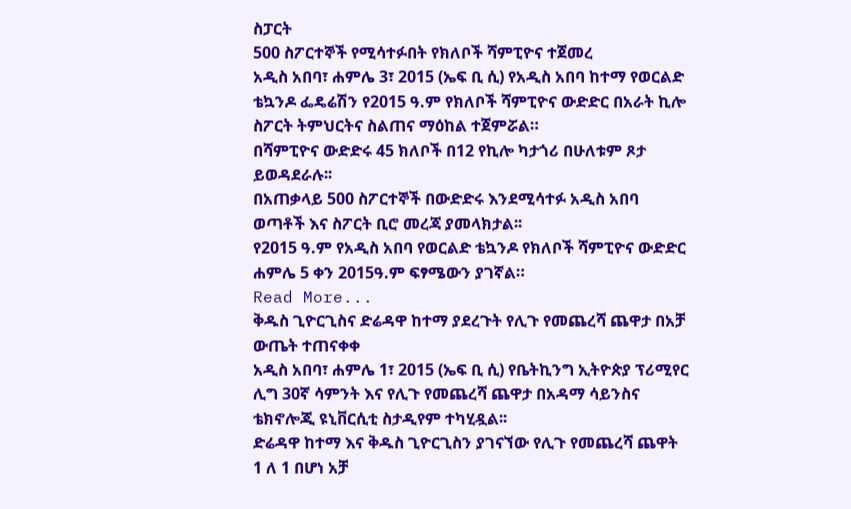ስፓርት
500 ስፖርተኞች የሚሳተፉበት የክለቦች ሻምፒዮና ተጀመረ
አዲስ አበባ፣ ሐምሌ 3፣ 2015 (ኤፍ ቢ ሲ) የአዲስ አበባ ከተማ የወርልድ ቴኳንዶ ፌዴሬሽን የ2015 ዓ.ም የክለቦች ሻምፒዮና ውድድር በአራት ኪሎ ስፖርት ትምህርትና ስልጠና ማዕከል ተጀምሯል።
በሻምፒዮና ውድድሩ 45 ክለቦች በ12 የኪሎ ካታጎሪ በሁለቱም ጾታ ይወዳደራሉ፡፡
በአጠቃላይ 500 ስፖርተኞች በውድድሩ እንደሚሳተፉ አዲስ አበባ ወጣቶች እና ስፖርት ቢሮ መረጃ ያመላክታል፡፡
የ2015 ዓ.ም የአዲስ አበባ የወርልድ ቴኳንዶ የክለቦች ሻምፒዮና ውድድር ሐምሌ 5 ቀን 2015ዓ.ም ፍፃሜውን ያገኛል።
Read More...
ቅዱስ ጊዮርጊስና ድሬዳዋ ከተማ ያደረጉት የሊጉ የመጨረሻ ጨዋታ በአቻ ውጤት ተጠናቀቀ
አዲስ አበባ፣ ሐምሌ 1፣ 2015 (ኤፍ ቢ ሲ) የቤትኪንግ ኢትዮጵያ ፕሪሚየር ሊግ 30ኛ ሳምንት እና የሊጉ የመጨረሻ ጨዋታ በአዳማ ሳይንስና ቴክኖሎጂ ዩኒቨርሲቲ ስታዲየም ተካሂዷል፡፡
ድሬዳዋ ከተማ እና ቅዱስ ጊዮርጊስን ያገናኘው የሊጉ የመጨረሻ ጨዋት 1 ለ 1 በሆነ አቻ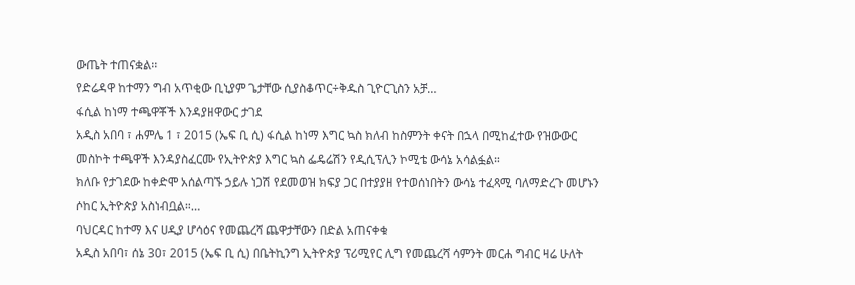ውጤት ተጠናቋል፡፡
የድሬዳዋ ከተማን ግብ አጥቂው ቢኒያም ጌታቸው ሲያስቆጥር÷ቅዱስ ጊዮርጊስን አቻ…
ፋሲል ከነማ ተጫዋቾች እንዳያዘዋውር ታገደ
አዲስ አበባ ፣ ሐምሌ 1 ፣ 2015 (ኤፍ ቢ ሲ) ፋሲል ከነማ እግር ኳስ ክለብ ከስምንት ቀናት በኋላ በሚከፈተው የዝውውር መስኮት ተጫዋች እንዳያስፈርሙ የኢትዮጵያ እግር ኳስ ፌዴሬሽን የዲሲፕሊን ኮሚቴ ውሳኔ አሳልፏል።
ክለቡ የታገደው ከቀድሞ አሰልጣኙ ኃይሉ ነጋሽ የደመወዝ ክፍያ ጋር በተያያዘ የተወሰነበትን ውሳኔ ተፈጻሚ ባለማድረጉ መሆኑን ሶከር ኢትዮጵያ አስነብቧል።…
ባህርዳር ከተማ እና ሀዲያ ሆሳዕና የመጨረሻ ጨዋታቸውን በድል አጠናቀቁ
አዲስ አበባ፣ ሰኔ 30፣ 2015 (ኤፍ ቢ ሲ) በቤትኪንግ ኢትዮጵያ ፕሪሚየር ሊግ የመጨረሻ ሳምንት መርሐ ግብር ዛሬ ሁለት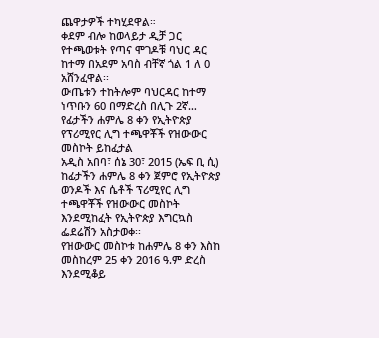ጨዋታዎች ተካሂደዋል።
ቀደም ብሎ ከወላይታ ዲቻ ጋር የተጫወቱት የጣና ሞገዶቹ ባህር ዳር ከተማ በአደም አባስ ብቸኛ ጎል 1 ለ 0 አሸንፈዋል፡፡
ውጤቱን ተከትሎም ባህርዳር ከተማ ነጥቡን 60 በማድረስ በሊጉ 2ኛ…
የፊታችን ሐምሌ 8 ቀን የኢትዮጵያ የፕሪሚየር ሊግ ተጫዋቾች የዝውውር መስኮት ይከፈታል
አዲስ አበባ፣ ሰኔ 30፣ 2015 (ኤፍ ቢ ሲ) ከፊታችን ሐምሌ 8 ቀን ጀምሮ የኢትዮጵያ ወንዶች እና ሴቶች ፕሪሚየር ሊግ ተጫዋቾች የዝውውር መስኮት እንደሚከፈት የኢትዮጵያ እግርኳስ ፌደሬሽን አስታወቀ፡፡
የዝውውር መስኮቱ ከሐምሌ 8 ቀን እስከ መስከረም 25 ቀን 2016 ዓ.ም ድረስ እንደሚቆይ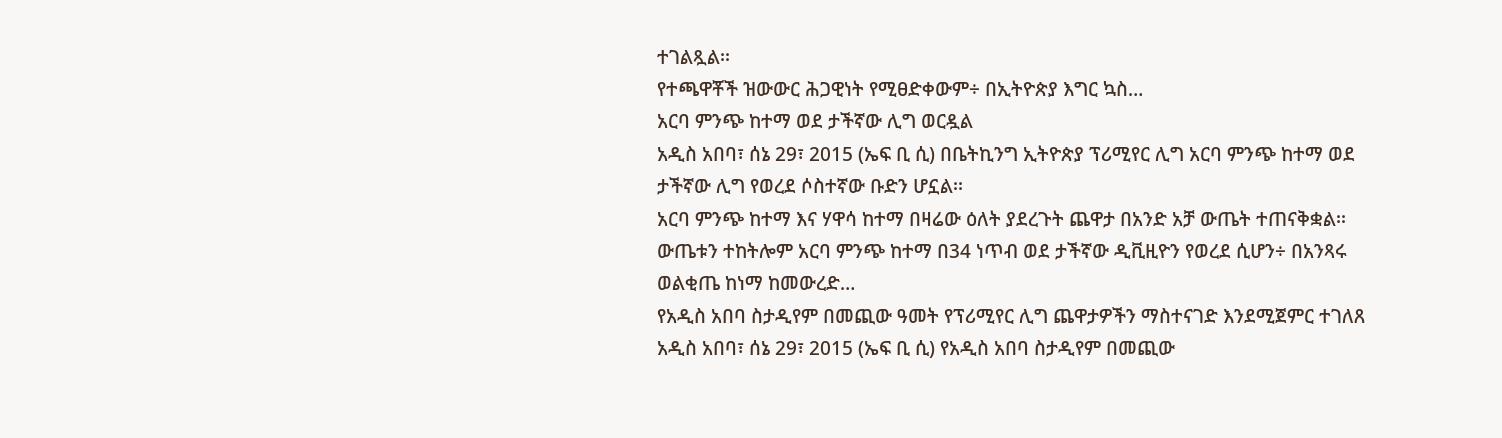ተገልጿል፡፡
የተጫዋቾች ዝውውር ሕጋዊነት የሚፀድቀውም÷ በኢትዮጵያ እግር ኳስ…
አርባ ምንጭ ከተማ ወደ ታችኛው ሊግ ወርዷል
አዲስ አበባ፣ ሰኔ 29፣ 2015 (ኤፍ ቢ ሲ) በቤትኪንግ ኢትዮጵያ ፕሪሚየር ሊግ አርባ ምንጭ ከተማ ወደ ታችኛው ሊግ የወረደ ሶስተኛው ቡድን ሆኗል፡፡
አርባ ምንጭ ከተማ እና ሃዋሳ ከተማ በዛሬው ዕለት ያደረጉት ጨዋታ በአንድ አቻ ውጤት ተጠናቅቋል፡፡
ውጤቱን ተከትሎም አርባ ምንጭ ከተማ በ34 ነጥብ ወደ ታችኛው ዲቪዚዮን የወረደ ሲሆን÷ በአንጻሩ ወልቂጤ ከነማ ከመውረድ…
የአዲስ አበባ ስታዲየም በመጪው ዓመት የፕሪሚየር ሊግ ጨዋታዎችን ማስተናገድ እንደሚጀምር ተገለጸ
አዲስ አበባ፣ ሰኔ 29፣ 2015 (ኤፍ ቢ ሲ) የአዲስ አበባ ስታዲየም በመጪው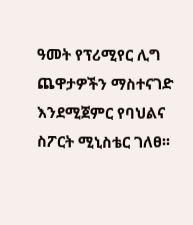ዓመት የፕሪሚየር ሊግ ጨዋታዎችን ማስተናገድ እንደሚጀምር የባህልና ስፖርት ሚኒስቴር ገለፀ፡፡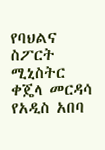የባህልና ስፖርት ሚኒስትር ቀጄላ መርዳሳ የአዲስ አበባ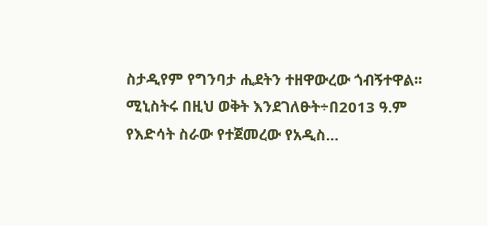ስታዲየም የግንባታ ሒደትን ተዘዋውረው ጎብኝተዋል፡፡
ሚኒስትሩ በዚህ ወቅት እንደገለፁት÷በ2013 ዓ.ም የእድሳት ስራው የተጀመረው የአዲስ…